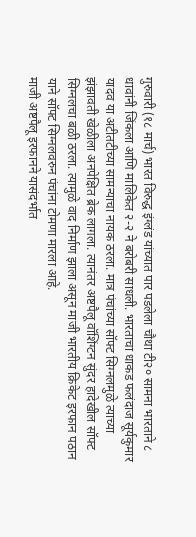गुरुवारी (१८ मार्च) भारत विरुद्ध इंग्लंड यांच्यात पार पडलेला चौथा टी२० सामना भारताने ८ धावांनी जिंकला आणि मालिकेत २-२ ने बरोबरी साधली. भारताचा धाकड फलंदाज सूर्यकुमार यादव या अटीतटीच्या सामन्याचा नायक ठरला. मात्र पंचांच्या सॉफ्ट सिग्नलमुळे त्याच्या झंझावती खेळीला अनपेक्षित ब्रेक लागला. त्यानंतर अष्टपैलू वॉशिंग्टन सुंदर हादेखील सॉफ्ट सिग्नलचा बळी ठरला. त्यामुळे वाद निर्माण झाला असून माजी भारतीय क्रिकेट इरफान पठान याने सॉफ्ट सिग्नलवरुन पंचांना टोमणा मारला आहे.
माजी अष्टपैलू इरफानने यासंदर्भात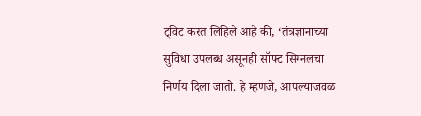ट्विट करत लिहिले आहे की, ‘तंत्रज्ञानाच्या सुविधा उपलब्ध असूनही सॉफ्ट सिग्नलचा निर्णय दिला जातो. हे म्हणजे, आपल्याजवळ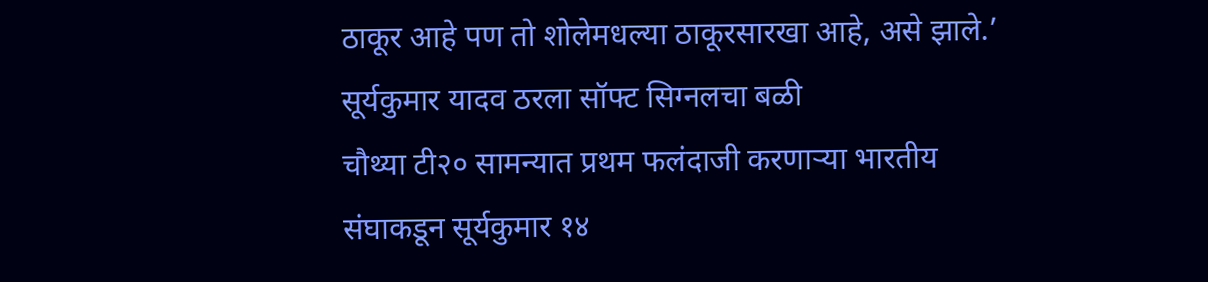ठाकूर आहे पण तो शोलेमधल्या ठाकूरसारखा आहे, असे झाले.’
सूर्यकुमार यादव ठरला सॉफ्ट सिग्नलचा बळी
चौथ्या टी२० सामन्यात प्रथम फलंदाजी करणाऱ्या भारतीय संघाकडून सूर्यकुमार १४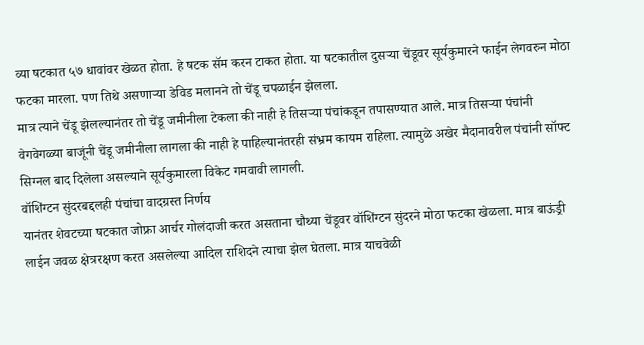व्या षटकात ५७ धावांवर खेळत होता. हे षटक सॅम करन टाकत होता. या षटकातील दुसऱ्या चेंडूवर सूर्यकुमारने फाईन लेगवरुन मोठा फटका मारला. पण तिथे असणाऱ्या डेविड मलानने तो चेंडू चपळाईन झेलला.
मात्र त्याने चेंडू झेलल्यानंतर तो चेंडू जमीनीला टेकला की नाही हे तिसऱ्या पंचांकडून तपासण्यात आले. मात्र तिसऱ्या पंचांनी वेगवेगळ्या बाजूंनी चेंडू जमीनीला लागला की नाही हे पाहिल्यानंतरही संभ्रम कायम राहिला. त्यामुळे अखेर मैदानावरील पंचांनी सॉफ्ट सिग्नल बाद दिलेला असल्याने सूर्यकुमारला विकेट गमवावी लागली.
वॉशिंग्टन सुंदरबद्दलही पंचांचा वादग्रस्त निर्णय
यानंतर शेवटच्या षटकात जोफ्रा आर्चर गोलंदाजी करत असताना चौथ्या चेंडूवर वॉशिंग्टन सुंदरने मोठा फटका खेळला. मात्र बाऊंड्री लाईन जवळ क्षेत्ररक्षण करत असलेल्या आदिल राशिदने त्याचा झेल घेतला. मात्र याचवेळी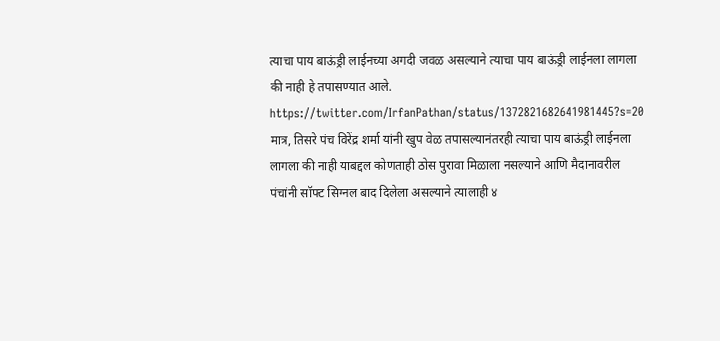त्याचा पाय बाऊंड्री लाईनच्या अगदी जवळ असल्याने त्याचा पाय बाऊंड्री लाईनला लागला की नाही हे तपासण्यात आले.
https://twitter.com/IrfanPathan/status/1372821682641981445?s=20
मात्र, तिसरे पंच विरेंद्र शर्मा यांनी खुप वेळ तपासल्यानंतरही त्याचा पाय बाऊंड्री लाईनला लागला की नाही याबद्दल कोणताही ठोस पुरावा मिळाला नसल्याने आणि मैदानावरील पंचांनी सॉफ्ट सिग्नल बाद दिलेला असल्याने त्यालाही ४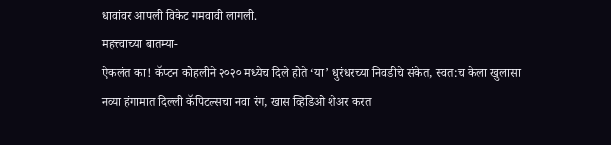धावांवर आपली विकेट गमवावी लागली.
महत्त्वाच्या बातम्या-
ऐकलंत का! कॅप्टन कोहलीने २०२० मध्येच दिले होते ‘या’ धुरंधरच्या निवडीचे संकेत, स्वत:च केला खुलासा
नव्या हंगामात दिल्ली कॅपिटल्सचा नवा रंग, खास व्हिडिओ शेअर करत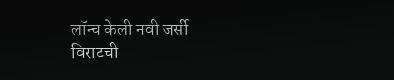लॉन्च केली नवी जर्सी
विराटची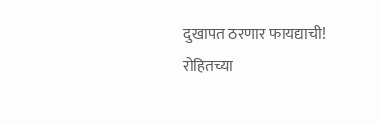दुखापत ठरणार फायद्याची! रोहितच्या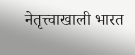नेतृत्त्वाखाली भारत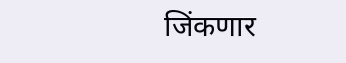जिंकणार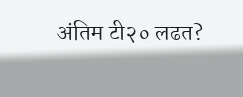अंतिम टी२० लढत?